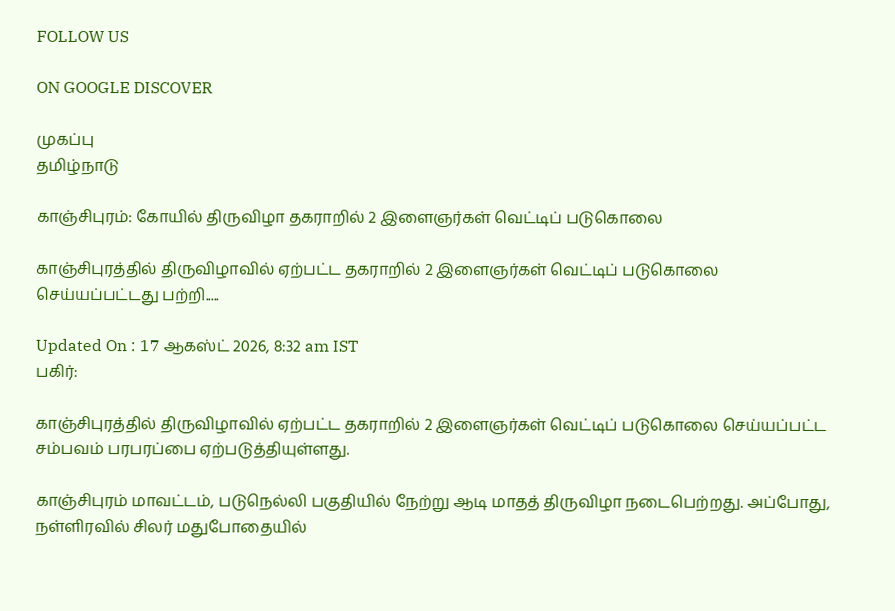FOLLOW US

ON GOOGLE DISCOVER

முகப்பு
தமிழ்நாடு

காஞ்சிபுரம்: கோயில் திருவிழா தகராறில் 2 இளைஞர்கள் வெட்டிப் படுகொலை

காஞ்சிபுரத்தில் திருவிழாவில் ஏற்பட்ட தகராறில் 2 இளைஞர்கள் வெட்டிப் படுகொலை செய்யப்பட்டது பற்றி.....

Updated On : 17 ஆகஸ்ட் 2026, 8:32 am IST
பகிர்:

காஞ்சிபுரத்தில் திருவிழாவில் ஏற்பட்ட தகராறில் 2 இளைஞர்கள் வெட்டிப் படுகொலை செய்யப்பட்ட சம்பவம் பரபரப்பை ஏற்படுத்தியுள்ளது.

காஞ்சிபுரம் மாவட்டம், படுநெல்லி பகுதியில் நேற்று ஆடி மாதத் திருவிழா நடைபெற்றது. அப்போது, நள்ளிரவில் சிலர் மதுபோதையில்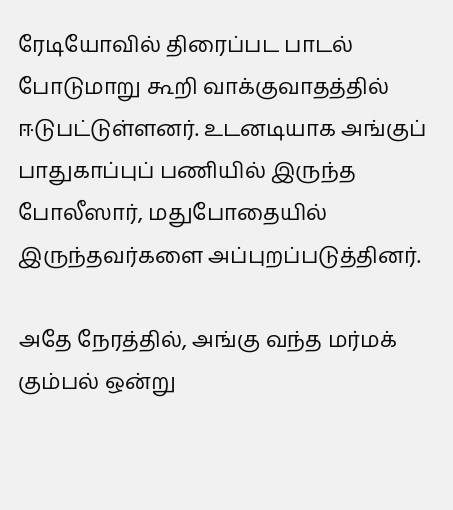ரேடியோவில் திரைப்பட பாடல் போடுமாறு கூறி வாக்குவாதத்தில் ஈடுபட்டுள்ளனர். உடனடியாக அங்குப் பாதுகாப்புப் பணியில் இருந்த போலீஸார், மதுபோதையில் இருந்தவர்களை அப்புறப்படுத்தினர்.

அதே நேரத்தில், அங்கு வந்த மர்மக் கும்பல் ஒன்று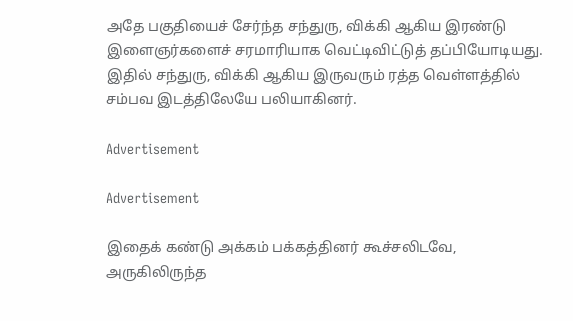அதே பகுதியைச் சேர்ந்த சந்துரு, விக்கி ஆகிய இரண்டு இளைஞர்களைச் சரமாரியாக வெட்டிவிட்டுத் தப்பியோடியது. இதில் சந்துரு, விக்கி ஆகிய இருவரும் ரத்த வெள்ளத்தில் சம்பவ இடத்திலேயே பலியாகினர்.

Advertisement

Advertisement

இதைக் கண்டு அக்கம் பக்கத்தினர் கூச்சலிடவே, அருகிலிருந்த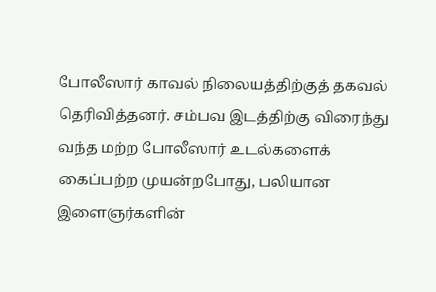போலீஸார் காவல் நிலையத்திற்குத் தகவல் தெரிவித்தனர். சம்பவ இடத்திற்கு விரைந்து வந்த மற்ற போலீஸார் உடல்களைக் கைப்பற்ற முயன்றபோது, பலியான இளைஞர்களின்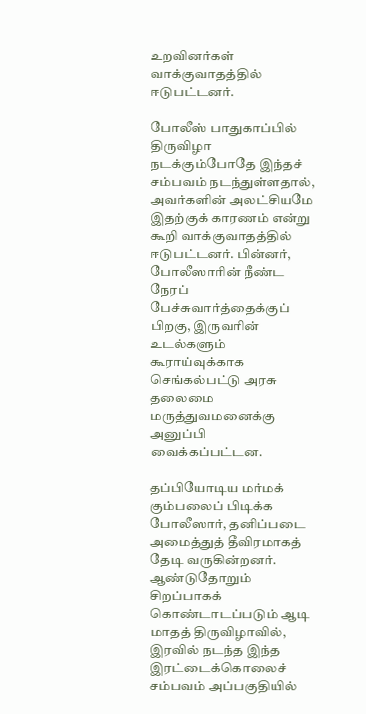உறவினர்கள் வாக்குவாதத்தில் ஈடுபட்டனர்.

போலீஸ் பாதுகாப்பில் திருவிழா நடக்கும்போதே இந்தச் சம்பவம் நடந்துள்ளதால், அவர்களின் அலட்சியமே இதற்குக் காரணம் என்று கூறி வாக்குவாதத்தில் ஈடுபட்டனர். பின்னர், போலீஸாரின் நீண்ட நேரப் பேச்சுவார்த்தைக்குப் பிறகு, இருவரின் உடல்களும் கூராய்வுக்காக செங்கல்பட்டு அரசு தலைமை மருத்துவமனைக்கு அனுப்பி வைக்கப்பட்டன.

தப்பியோடிய மர்மக் கும்பலைப் பிடிக்க போலீஸார், தனிப்படை அமைத்துத் தீவிரமாகத் தேடி வருகின்றனர். ஆண்டுதோறும் சிறப்பாகக் கொண்டாடப்படும் ஆடி மாதத் திருவிழாவில், இரவில் நடந்த இந்த இரட்டைக்கொலைச் சம்பவம் அப்பகுதியில்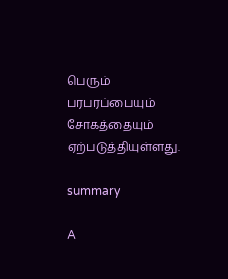பெரும் பரபரப்பையும் சோகத்தையும் ஏற்படுத்தியுள்ளது.

summary

A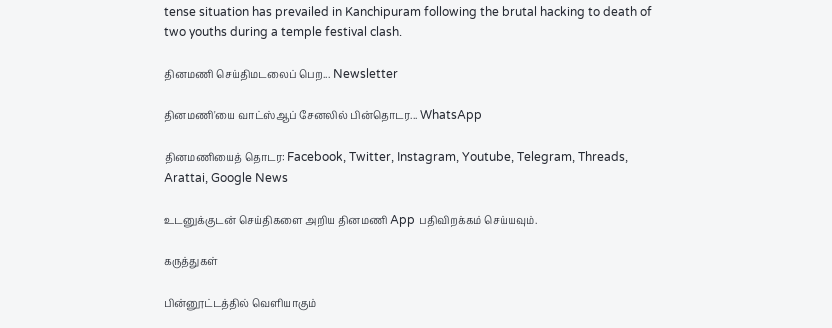tense situation has prevailed in Kanchipuram following the brutal hacking to death of two youths during a temple festival clash.

தினமணி செய்திமடலைப் பெற... Newsletter

தினமணி'யை வாட்ஸ்ஆப் சேனலில் பின்தொடர... WhatsApp

தினமணியைத் தொடர: Facebook, Twitter, Instagram, Youtube, Telegram, Threads, Arattai, Google News

உடனுக்குடன் செய்திகளை அறிய தினமணி App பதிவிறக்கம் செய்யவும்.

கருத்துகள்

பின்னூட்டத்தில் வெளியாகும்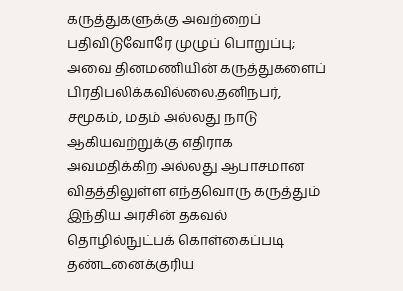கருத்துகளுக்கு அவற்றைப் பதிவிடுவோரே முழுப் பொறுப்பு; அவை தினமணியின் கருத்துகளைப் பிரதிபலிக்கவில்லை.தனிநபர், சமூகம், மதம் அல்லது நாடு ஆகியவற்றுக்கு எதிராக அவமதிக்கிற அல்லது ஆபாசமான விதத்திலுள்ள எந்தவொரு கருத்தும் இந்திய அரசின் தகவல் தொழில்நுட்பக் கொள்கைப்படி தண்டனைக்குரிய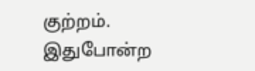குற்றம். இதுபோன்ற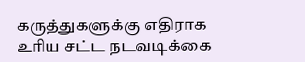கருத்துகளுக்கு எதிராக உரிய சட்ட நடவடிக்கை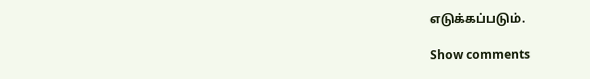எடுக்கப்படும்.

Show comments